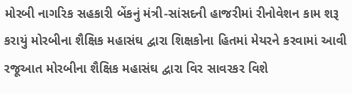મોરબી નાગરિક સહકારી બેંકનું મંત્રી-સાંસદની હાજરીમાં રીનોવેશન કામ શરૂ કરાયું મોરબીના શૈક્ષિક મહાસંઘ દ્વારા શિક્ષકોના હિતમાં મેયરને કરવામાં આવી રજૂઆત મોરબીના શૈક્ષિક મહાસંઘ દ્વારા વિર સાવરકર વિશે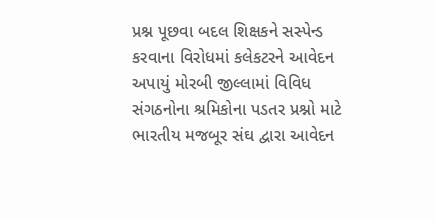પ્રશ્ન પૂછવા બદલ શિક્ષકને સસ્પેન્ડ કરવાના વિરોધમાં કલેકટરને આવેદન અપાયું મોરબી જીલ્લામાં વિવિધ સંગઠનોના શ્રમિકોના પડતર પ્રશ્નો માટે ભારતીય મજબૂર સંઘ દ્વારા આવેદન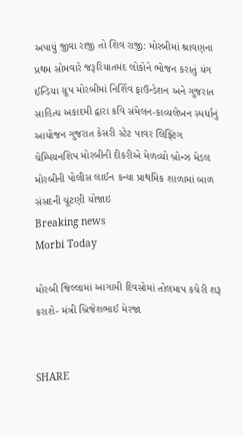અપાયું જીવા રાજી તો શિવ રાજી: મોરબીમાં શ્રાવણના પ્રથમ સોમવારે જરૂરિયાતમંદ લોકોને ભોજન કરાતું યંગ ઈન્ડિયા ગ્રૂપ મોરબીમાં નિર્શિવ ફાઉન્ડેશન અને ગુજરાત સાહિત્ય અકાદમી દ્વારા કવિ સંમેલન-કાવ્યલેખન સ્પર્ધાનું આયોજન ગુજરાત કેસરી સ્ટેટ પાવર લિફ્ટિંગ ચેમ્પિયનશિપ મોરબીની દીકરીએ મેળવ્યો બ્રોન્ઝ મેડલ મોરબીની પોલીસ લાઈન કન્યા પ્રાથમિક શાળામાં બાળ સંસદની ચૂંટણી યોજાઇ
Breaking news
Morbi Today

મોરબી જિલ્લામાં આગામી દિવસોમાં તોલમાપ કચેરી શરૂ કરાશે- મંત્રી બ્રિજેશભાઈ મેરજા


SHARE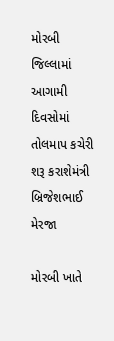મોરબી જિલ્લામાં આગામી દિવસોમાં તોલમાપ કચેરી શરૂ કરાશેમંત્રી બ્રિજેશભાઈ મેરજા

મોરબી ખાતે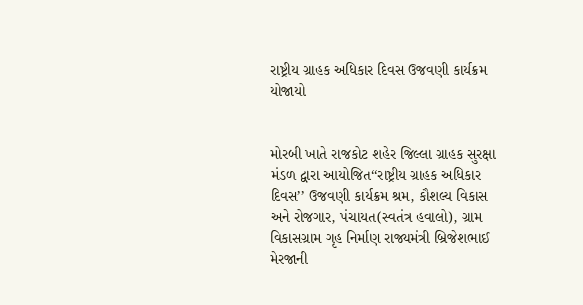રાષ્ટ્રીય ગ્રાહક અધિકાર દિવસ ઉજવણી કાર્યક્રમ યોજાયો


મોરબી ખાતે રાજકોટ શહેર જિલ્લા ગ્રાહક સુરક્ષા મંડળ દ્વારા આયોજિત‘‘રાષ્ટ્રીય ગ્રાહક અધિકાર દિવસ’’ ઉજવણી કાર્યક્રમ શ્રમ, કૌશલ્ય વિકાસ અને રોજગાર, પંચાયત(સ્વતંત્ર હવાલો), ગ્રામ વિકાસગ્રામ ગૃહ નિર્માણ રાજ્યમંત્રી બ્રિજેશભાઈ મેરજાની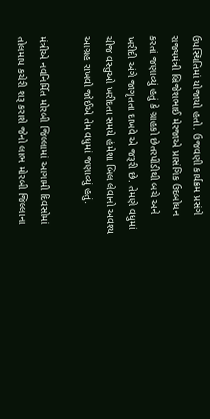ઉપસ્થિતિમાં યોજાયો હતો. ઉજવણી કાર્યક્રમ પ્રસંગે રાજ્યમંત્રી બ્રિજેશભાઈ મેરજાએ પ્રાસંગિક ઉદબોધન કરતાં જણાવ્યું હતું કે ગ્રાહકો છેતરપીંડીથી બચે અને ખરીદી અંગે જાગૃતતા દાખવે એ જરૂરી છે. તેમણે વધુમાં ચીજ વસ્તુઓ ખરીદતા સમયે હંમેશા બિલ લેવાનો અવશ્ય આગ્રહ રાખવો જોઈએ તેમ વધુમાં જણાવ્યું હતું.

મંત્રીએ નવનિર્મિત મોરબી જિલ્લામાં આગામી દિવસોમાં તોલમાપ કચેરી શરૂ કરાશે જેનો લાભ મોરબી જિલ્લાના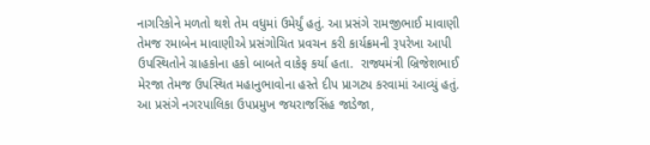નાગરિકોને મળતો થશે તેમ વધુમાં ઉમેર્યું હતું. આ પ્રસંગે રામજીભાઈ માવાણી તેમજ રમાબેન માવાણીએ પ્રસંગોચિત પ્રવચન કરી કાર્યક્રમની રૂપરેખા આપી ઉપસ્થિતોને ગ્રાહકોના હકો બાબતે વાકેફ કર્યા હતા.  રાજ્યમંત્રી બ્રિજેશભાઈ મેરજા તેમજ ઉપસ્થિત મહાનુભાવોના હસ્તે દીપ પ્રાગટ્ય કરવામાં આવ્યું હતું. આ પ્રસંગે નગરપાલિકા ઉપપ્રમુખ જયરાજસિંહ જાડેજા,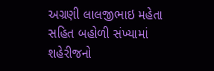અગ્રણી લાલજીભાઇ મહેતા સહિત બહોળી સંખ્યામાં શહેરીજનો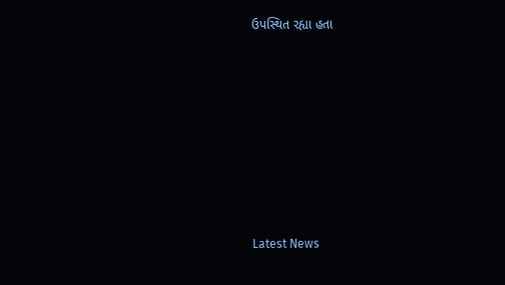ઉપસ્થિત રહ્યા હતા








Latest News